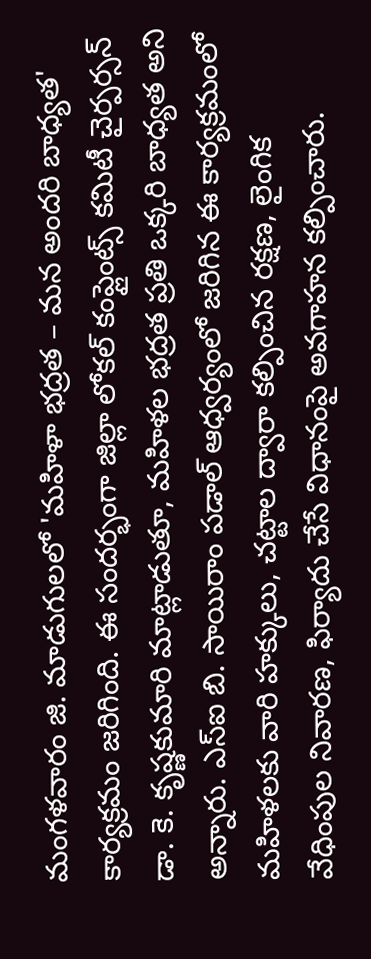మంగళవారం జి. మాడుగులలో 'మహిళా భద్రత – మన అందరి బాధ్యత' కార్యక్రమం జరిగింది. ఈ సందర్భంగా జిల్లా లోకల్ కంప్లైంట్స్ కమిటీ చైర్పర్సన్ డా. కె. కృష్ణకుమారి మాట్లాడుతూ, మహిళల భద్రత ప్రతి ఒక్కరి బాధ్యత అని అన్నారు. ఎస్ఐ బి. సాయిరాం పడాల్ ఆధ్వర్యంలో జరిగిన ఈ కార్యక్రమంలో మహిళలకు వారి హక్కులు, చట్టాల ద్వారా కల్పించిన రక్షణ, లైంగిక వేధింపుల నివారణ, ఫిర్యాదు చేసే విధానంపై అవగాహన కల్పించారు.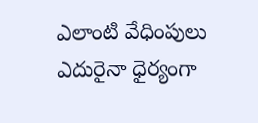ఎలాంటి వేధింపులు ఎదురైనా ధైర్యంగా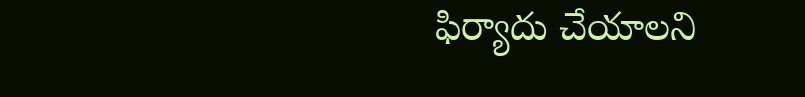ఫిర్యాదు చేయాలని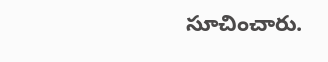సూచించారు.